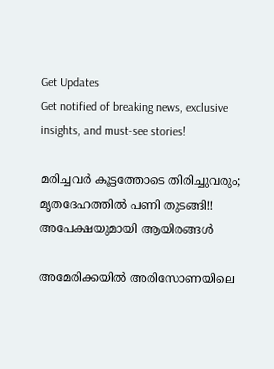Get Updates
Get notified of breaking news, exclusive insights, and must-see stories!

മരിച്ചവര്‍ കൂട്ടത്തോടെ തിരിച്ചുവരും; മൃതദേഹത്തില്‍ പണി തുടങ്ങി!! അപേക്ഷയുമായി ആയിരങ്ങള്‍

അമേരിക്കയില്‍ അരിസോണയിലെ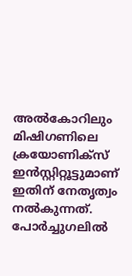അല്‍കോറിലും മിഷിഗണിലെ ക്രയോണിക്‌സ് ഇന്‍സ്റ്റിറ്റൂട്ടുമാണ് ഇതിന് നേതൃത്വം നല്‍കുന്നത്. പോര്‍ച്ചുഗലില്‍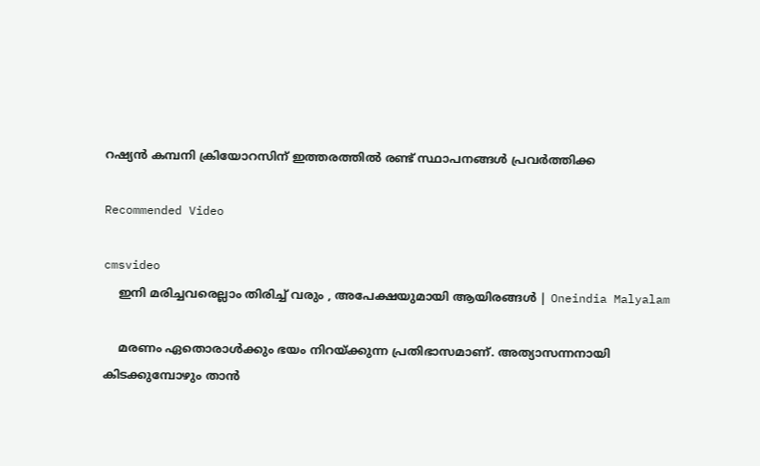റഷ്യന്‍ കമ്പനി ക്രിയോറസിന് ഇത്തരത്തില്‍ രണ്ട് സ്ഥാപനങ്ങള്‍ പ്രവര്‍ത്തിക്ക

Recommended Video

cmsvideo
    ഇനി മരിച്ചവരെല്ലാം തിരിച്ച് വരും , അപേക്ഷയുമായി ആയിരങ്ങൾ | Oneindia Malyalam

    മരണം ഏതൊരാള്‍ക്കും ഭയം നിറയ്ക്കുന്ന പ്രതിഭാസമാണ്. അത്യാസന്നനായി കിടക്കുമ്പോഴും താന്‍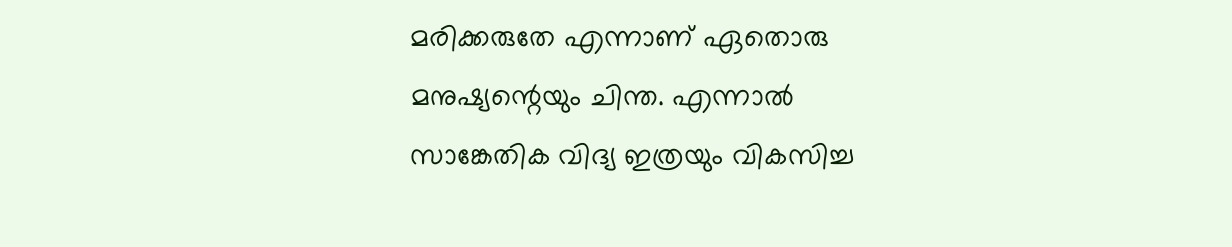മരിക്കരുതേ എന്നാണ് ഏതൊരു മനുഷ്യന്റെയും ചിന്ത. എന്നാല്‍ സാങ്കേതിക വിദ്യ ഇത്രയും വികസിച്ച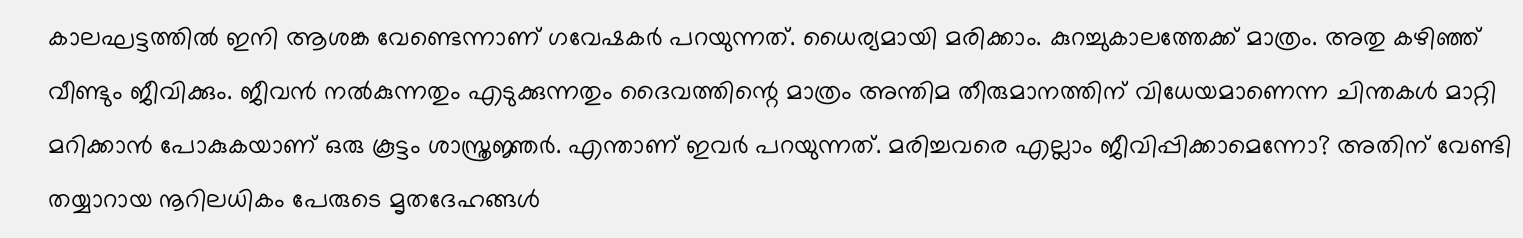കാലഘട്ടത്തില്‍ ഇനി ആശങ്ക വേണ്ടെന്നാണ് ഗവേഷകര്‍ പറയുന്നത്. ധൈര്യമായി മരിക്കാം. കുറച്ചുകാലത്തേക്ക് മാത്രം. അതു കഴിഞ്ഞ് വീണ്ടും ജീവിക്കും. ജീവന്‍ നല്‍കുന്നതും എടുക്കുന്നതും ദൈവത്തിന്റെ മാത്രം അന്തിമ തീരുമാനത്തിന് വിധേയമാണെന്ന ചിന്തകള്‍ മാറ്റി മറിക്കാന്‍ പോകുകയാണ് ഒരു കൂട്ടം ശാസ്ത്രജ്ഞര്‍. എന്താണ് ഇവര്‍ പറയുന്നത്. മരിച്ചവരെ എല്ലാം ജീവിപ്പിക്കാമെന്നോ? അതിന് വേണ്ടി തയ്യാറായ നൂറിലധികം പേരുടെ മൃതദേഹങ്ങള്‍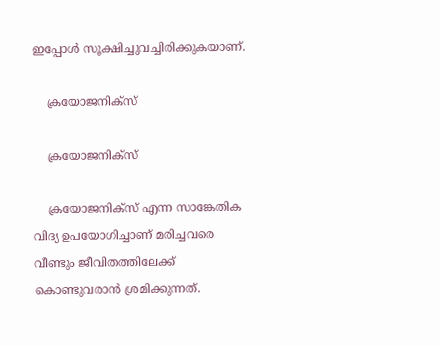ഇപ്പോള്‍ സൂക്ഷിച്ചുവച്ചിരിക്കുകയാണ്.

    ക്രയോജനിക്‌സ്

    ക്രയോജനിക്‌സ്

    ക്രയോജനിക്‌സ് എന്ന സാങ്കേതിക വിദ്യ ഉപയോഗിച്ചാണ് മരിച്ചവരെ വീണ്ടും ജീവിതത്തിലേക്ക് കൊണ്ടുവരാന്‍ ശ്രമിക്കുന്നത്.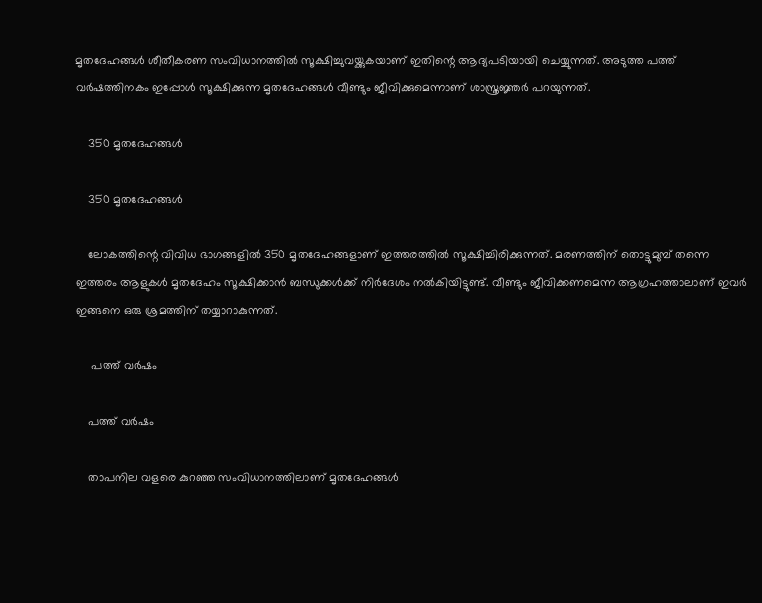മൃതദേഹങ്ങള്‍ ശീതീകരണ സംവിധാനത്തില്‍ സൂക്ഷിച്ചുവയ്ക്കുകയാണ് ഇതിന്റെ ആദ്യപടിയായി ചെയ്യുന്നത്. അടുത്ത പത്ത് വര്‍ഷത്തിനകം ഇപ്പോള്‍ സൂക്ഷിക്കുന്ന മൃതദേഹങ്ങള്‍ വീണ്ടും ജീവിക്കുമെന്നാണ് ശാസ്ത്രജ്ഞര്‍ പറയുന്നത്.

    350 മൃതദേഹങ്ങള്‍

    350 മൃതദേഹങ്ങള്‍

    ലോകത്തിന്റെ വിവിധ ഭാഗങ്ങളില്‍ 350 മൃതദേഹങ്ങളാണ് ഇത്തരത്തില്‍ സൂക്ഷിച്ചിരിക്കുന്നത്. മരണത്തിന് തൊട്ടുമുമ്പ് തന്നെ ഇത്തരം ആളുകള്‍ മൃതദേഹം സൂക്ഷിക്കാന്‍ ബന്ധുക്കള്‍ക്ക് നിര്‍ദേശം നല്‍കിയിട്ടുണ്ട്. വീണ്ടും ജീവിക്കണമെന്ന ആഗ്രഹത്താലാണ് ഇവര്‍ ഇങ്ങനെ ഒരു ശ്രമത്തിന് തയ്യാറാകുന്നത്.

     പത്ത് വര്‍ഷം

    പത്ത് വര്‍ഷം

    താപനില വളരെ കുറഞ്ഞ സംവിധാനത്തിലാണ് മൃതദേഹങ്ങള്‍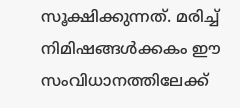സൂക്ഷിക്കുന്നത്. മരിച്ച് നിമിഷങ്ങള്‍ക്കകം ഈ സംവിധാനത്തിലേക്ക്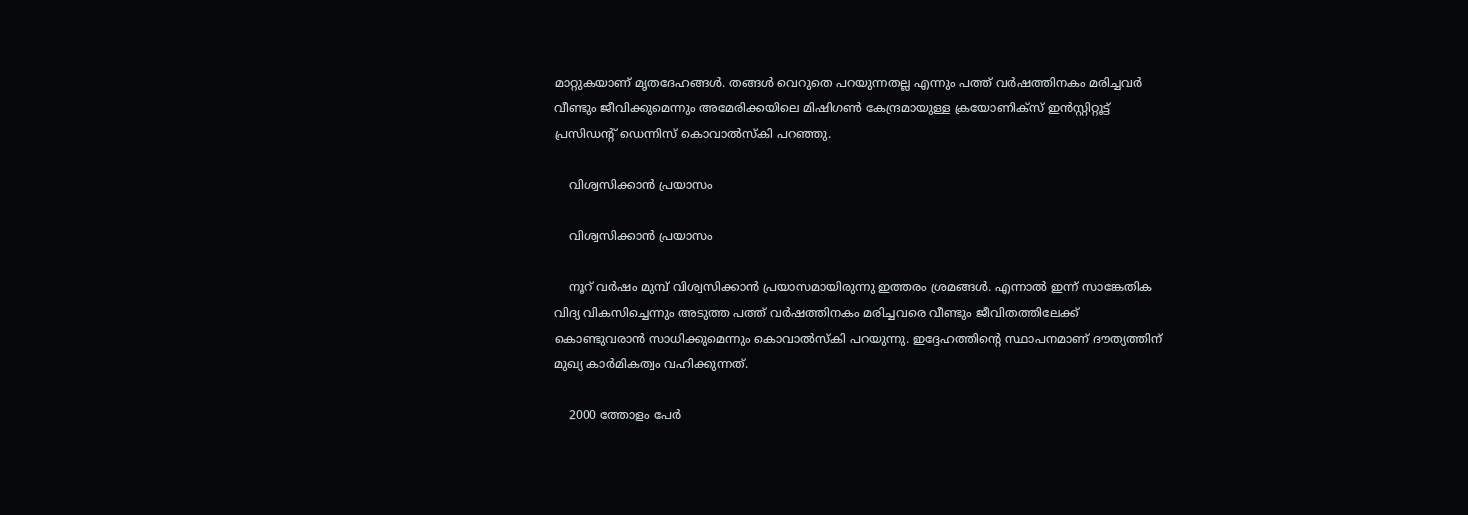മാറ്റുകയാണ് മൃതദേഹങ്ങള്‍. തങ്ങള്‍ വെറുതെ പറയുന്നതല്ല എന്നും പത്ത് വര്‍ഷത്തിനകം മരിച്ചവര്‍ വീണ്ടും ജീവിക്കുമെന്നും അമേരിക്കയിലെ മിഷിഗണ്‍ കേന്ദ്രമായുള്ള ക്രയോണിക്‌സ് ഇന്‍സ്റ്റിറ്റൂട്ട് പ്രസിഡന്റ് ഡെന്നിസ് കൊവാല്‍സ്‌കി പറഞ്ഞു.

    വിശ്വസിക്കാന്‍ പ്രയാസം

    വിശ്വസിക്കാന്‍ പ്രയാസം

    നൂറ് വര്‍ഷം മുമ്പ് വിശ്വസിക്കാന്‍ പ്രയാസമായിരുന്നു ഇത്തരം ശ്രമങ്ങള്‍. എന്നാല്‍ ഇന്ന് സാങ്കേതിക വിദ്യ വികസിച്ചെന്നും അടുത്ത പത്ത് വര്‍ഷത്തിനകം മരിച്ചവരെ വീണ്ടും ജീവിതത്തിലേക്ക് കൊണ്ടുവരാന്‍ സാധിക്കുമെന്നും കൊവാല്‍സ്‌കി പറയുന്നു. ഇദ്ദേഹത്തിന്റെ സ്ഥാപനമാണ് ദൗത്യത്തിന് മുഖ്യ കാര്‍മികത്വം വഹിക്കുന്നത്.

    2000 ത്തോളം പേര്‍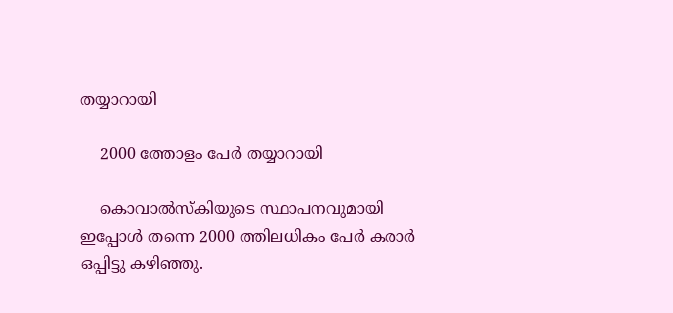തയ്യാറായി

    2000 ത്തോളം പേര്‍ തയ്യാറായി

    കൊവാല്‍സ്‌കിയുടെ സ്ഥാപനവുമായി ഇപ്പോള്‍ തന്നെ 2000 ത്തിലധികം പേര്‍ കരാര്‍ ഒപ്പിട്ടു കഴിഞ്ഞു.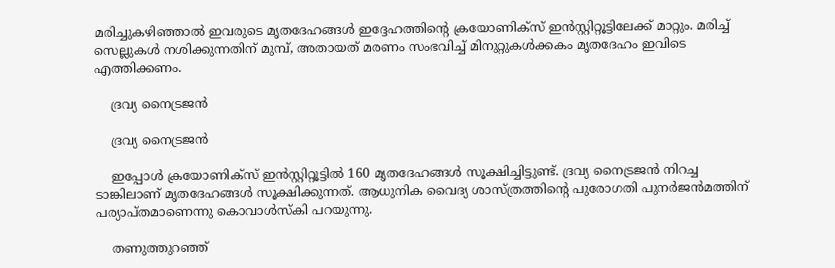മരിച്ചുകഴിഞ്ഞാല്‍ ഇവരുടെ മൃതദേഹങ്ങള്‍ ഇദ്ദേഹത്തിന്റെ ക്രയോണിക്‌സ് ഇന്‍സ്റ്റിറ്റൂട്ടിലേക്ക് മാറ്റും. മരിച്ച് സെല്ലുകള്‍ നശിക്കുന്നതിന് മുമ്പ്, അതായത് മരണം സംഭവിച്ച് മിനുറ്റുകള്‍ക്കകം മൃതദേഹം ഇവിടെ എത്തിക്കണം.

    ദ്രവ്യ നൈട്രജന്‍

    ദ്രവ്യ നൈട്രജന്‍

    ഇപ്പോള്‍ ക്രയോണിക്‌സ് ഇന്‍സ്റ്റിറ്റൂട്ടില്‍ 160 മൃതദേഹങ്ങള്‍ സൂക്ഷിച്ചിട്ടുണ്ട്. ദ്രവ്യ നൈട്രജന്‍ നിറച്ച ടാങ്കിലാണ് മൃതദേഹങ്ങള്‍ സൂക്ഷിക്കുന്നത്. ആധുനിക വൈദ്യ ശാസ്ത്രത്തിന്റെ പുരോഗതി പുനര്‍ജന്‍മത്തിന് പര്യാപ്തമാണെന്നു കൊവാള്‍സ്‌കി പറയുന്നു.

    തണുത്തുറഞ്ഞ്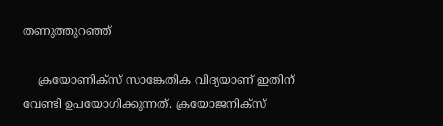തണുത്തുറഞ്ഞ്

    ക്രയോണിക്‌സ് സാങ്കേതിക വിദ്യയാണ് ഇതിന് വേണ്ടി ഉപയോഗിക്കുന്നത്. ക്രയോജനിക്‌സ്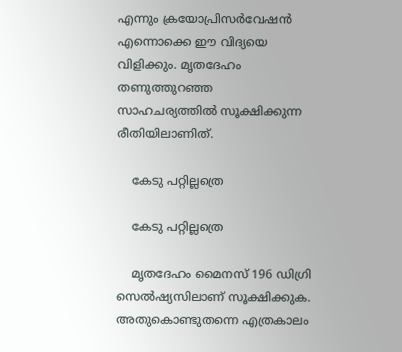എന്നും ക്രയോപ്രിസര്‍വേഷന്‍ എന്നൊക്കെ ഈ വിദ്യയെ വിളിക്കും. മൃതദേഹം തണുത്തുറഞ്ഞ സാഹചര്യത്തില്‍ സൂക്ഷിക്കുന്ന രീതിയിലാണിത്.

    കേടു പറ്റില്ലത്രെ

    കേടു പറ്റില്ലത്രെ

    മൃതദേഹം മൈനസ് 196 ഡിഗ്രി സെല്‍ഷ്യസിലാണ് സൂക്ഷിക്കുക. അതുകൊണ്ടുതന്നെ എത്രകാലം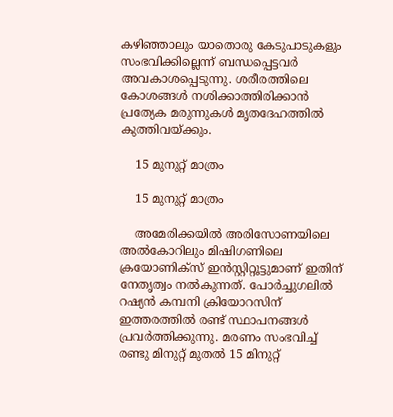കഴിഞ്ഞാലും യാതൊരു കേടുപാടുകളും സംഭവിക്കില്ലെന്ന് ബന്ധപ്പെട്ടവര്‍ അവകാശപ്പെടുന്നു. ശരീരത്തിലെ കോശങ്ങള്‍ നശിക്കാത്തിരിക്കാന്‍ പ്രത്യേക മരുന്നുകള്‍ മൃതദേഹത്തില്‍ കുത്തിവയ്ക്കും.

    15 മുനുറ്റ് മാത്രം

    15 മുനുറ്റ് മാത്രം

    അമേരിക്കയില്‍ അരിസോണയിലെ അല്‍കോറിലും മിഷിഗണിലെ ക്രയോണിക്‌സ് ഇന്‍സ്റ്റിറ്റൂട്ടുമാണ് ഇതിന് നേതൃത്വം നല്‍കുന്നത്. പോര്‍ച്ചുഗലില്‍ റഷ്യന്‍ കമ്പനി ക്രിയോറസിന് ഇത്തരത്തില്‍ രണ്ട് സ്ഥാപനങ്ങള്‍ പ്രവര്‍ത്തിക്കുന്നു. മരണം സംഭവിച്ച് രണ്ടു മിനുറ്റ് മുതല്‍ 15 മിനുറ്റ്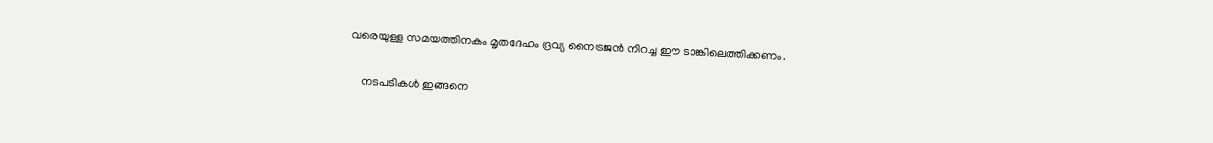വരെയുള്ള സമയത്തിനകം മൃതദേഹം ദ്രവ്യ നൈട്രജന്‍ നിറച്ച ഈ ടാങ്കിലെത്തിക്കണം.

    നടപടികള്‍ ഇങ്ങനെ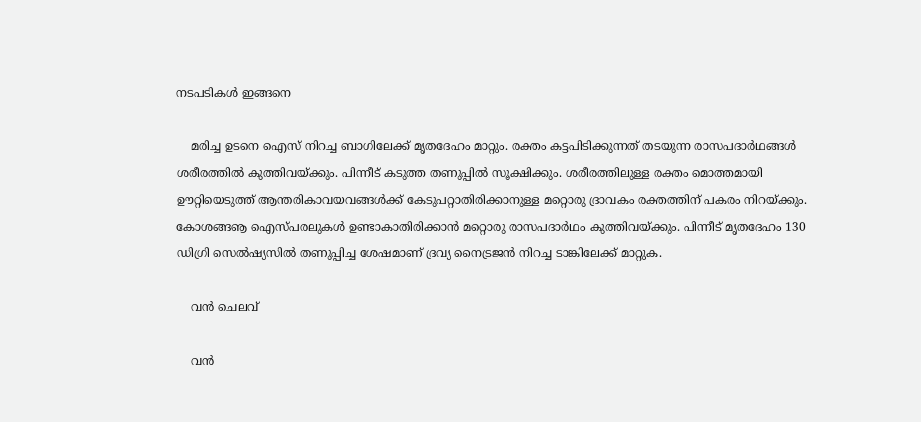നടപടികള്‍ ഇങ്ങനെ

    മരിച്ച ഉടനെ ഐസ് നിറച്ച ബാഗിലേക്ക് മൃതദേഹം മാറ്റും. രക്തം കട്ടപിടിക്കുന്നത് തടയുന്ന രാസപദാര്‍ഥങ്ങള്‍ ശരീരത്തില്‍ കുത്തിവയ്ക്കും. പിന്നീട് കടുത്ത തണുപ്പില്‍ സൂക്ഷിക്കും. ശരീരത്തിലുള്ള രക്തം മൊത്തമായി ഊറ്റിയെടുത്ത് ആന്തരികാവയവങ്ങള്‍ക്ക് കേടുപറ്റാതിരിക്കാനുള്ള മറ്റൊരു ദ്രാവകം രക്തത്തിന് പകരം നിറയ്ക്കും. കോശങ്ങൡ ഐസ്പരലുകള്‍ ഉണ്ടാകാതിരിക്കാന്‍ മറ്റൊരു രാസപദാര്‍ഥം കുത്തിവയ്ക്കും. പിന്നീട് മൃതദേഹം 130 ഡിഗ്രി സെല്‍ഷ്യസില്‍ തണുപ്പിച്ച ശേഷമാണ് ദ്രവ്യ നൈട്രജന്‍ നിറച്ച ടാങ്കിലേക്ക് മാറ്റുക.

    വന്‍ ചെലവ്

    വന്‍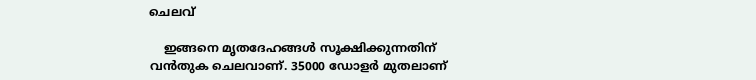ചെലവ്

    ഇങ്ങനെ മൃതദേഹങ്ങള്‍ സൂക്ഷിക്കുന്നതിന് വന്‍തുക ചെലവാണ്. 35000 ഡോളര്‍ മുതലാണ്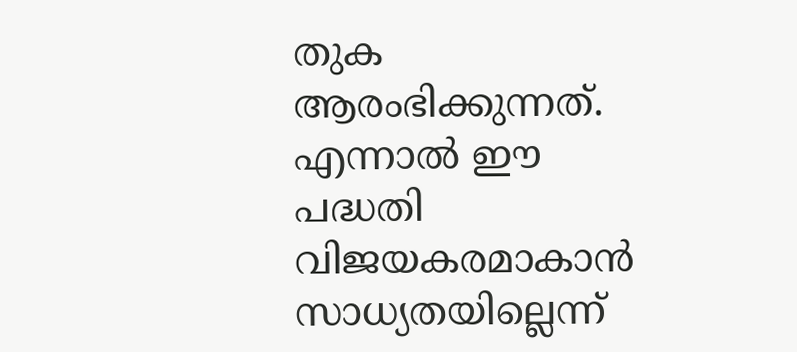തുക ആരംഭിക്കുന്നത്. എന്നാല്‍ ഈ പദ്ധതി വിജയകരമാകാന്‍ സാധ്യതയില്ലെന്ന്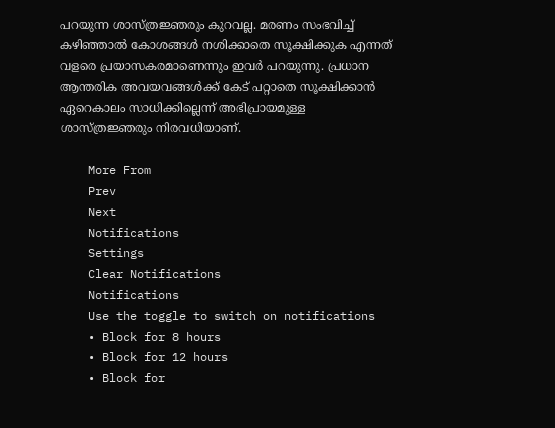പറയുന്ന ശാസ്ത്രജ്ഞരും കുറവല്ല. മരണം സംഭവിച്ച് കഴിഞ്ഞാല്‍ കോശങ്ങള്‍ നശിക്കാതെ സൂക്ഷിക്കുക എന്നത് വളരെ പ്രയാസകരമാണെന്നും ഇവര്‍ പറയുന്നു. പ്രധാന ആന്തരിക അവയവങ്ങള്‍ക്ക് കേട് പറ്റാതെ സൂക്ഷിക്കാന്‍ ഏറെകാലം സാധിക്കില്ലെന്ന് അഭിപ്രായമുള്ള ശാസ്ത്രജ്ഞരും നിരവധിയാണ്.

    More From
    Prev
    Next
    Notifications
    Settings
    Clear Notifications
    Notifications
    Use the toggle to switch on notifications
    • Block for 8 hours
    • Block for 12 hours
    • Block for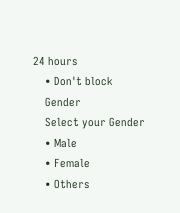24 hours
    • Don't block
    Gender
    Select your Gender
    • Male
    • Female
    • Others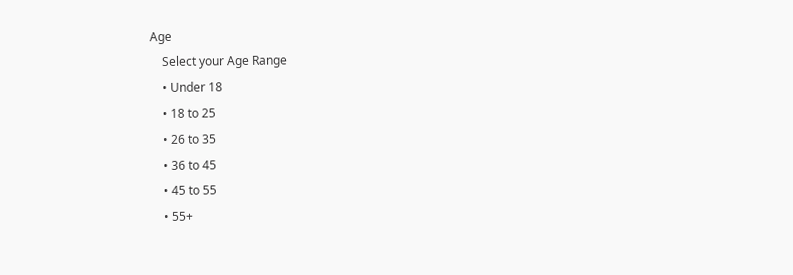Age
    Select your Age Range
    • Under 18
    • 18 to 25
    • 26 to 35
    • 36 to 45
    • 45 to 55
    • 55+